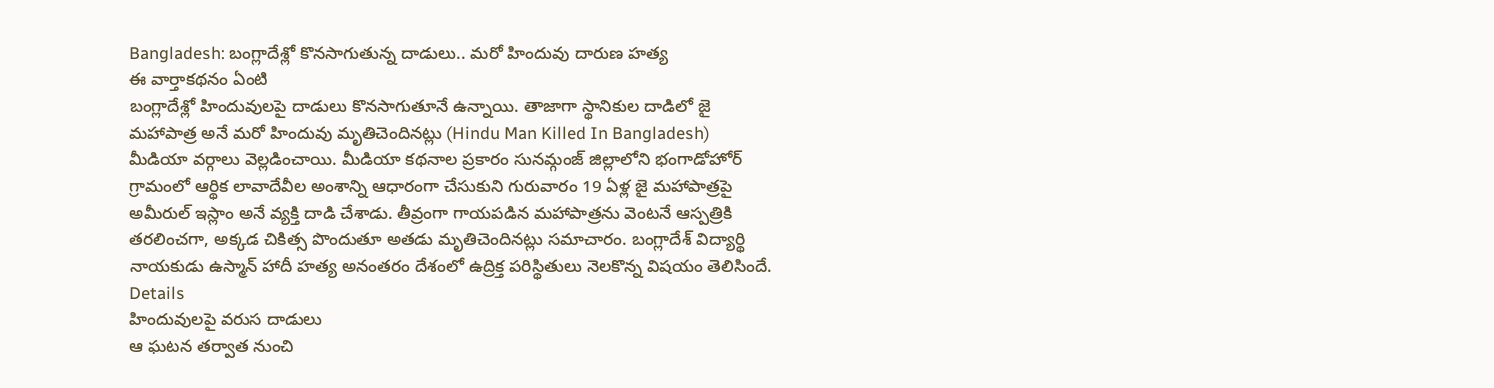Bangladesh: బంగ్లాదేశ్లో కొనసాగుతున్న దాడులు.. మరో హిందువు దారుణ హత్య
ఈ వార్తాకథనం ఏంటి
బంగ్లాదేశ్లో హిందువులపై దాడులు కొనసాగుతూనే ఉన్నాయి. తాజాగా స్థానికుల దాడిలో జై మహాపాత్ర అనే మరో హిందువు మృతిచెందినట్లు (Hindu Man Killed In Bangladesh) మీడియా వర్గాలు వెల్లడించాయి. మీడియా కథనాల ప్రకారం సునమ్గంజ్ జిల్లాలోని భంగాడోహోర్ గ్రామంలో ఆర్థిక లావాదేవీల అంశాన్ని ఆధారంగా చేసుకుని గురువారం 19 ఏళ్ల జై మహాపాత్రపై అమీరుల్ ఇస్లాం అనే వ్యక్తి దాడి చేశాడు. తీవ్రంగా గాయపడిన మహాపాత్రను వెంటనే ఆస్పత్రికి తరలించగా, అక్కడ చికిత్స పొందుతూ అతడు మృతిచెందినట్లు సమాచారం. బంగ్లాదేశ్ విద్యార్థి నాయకుడు ఉస్మాన్ హాదీ హత్య అనంతరం దేశంలో ఉద్రిక్త పరిస్థితులు నెలకొన్న విషయం తెలిసిందే.
Details
హిందువులపై వరుస దాడులు
ఆ ఘటన తర్వాత నుంచి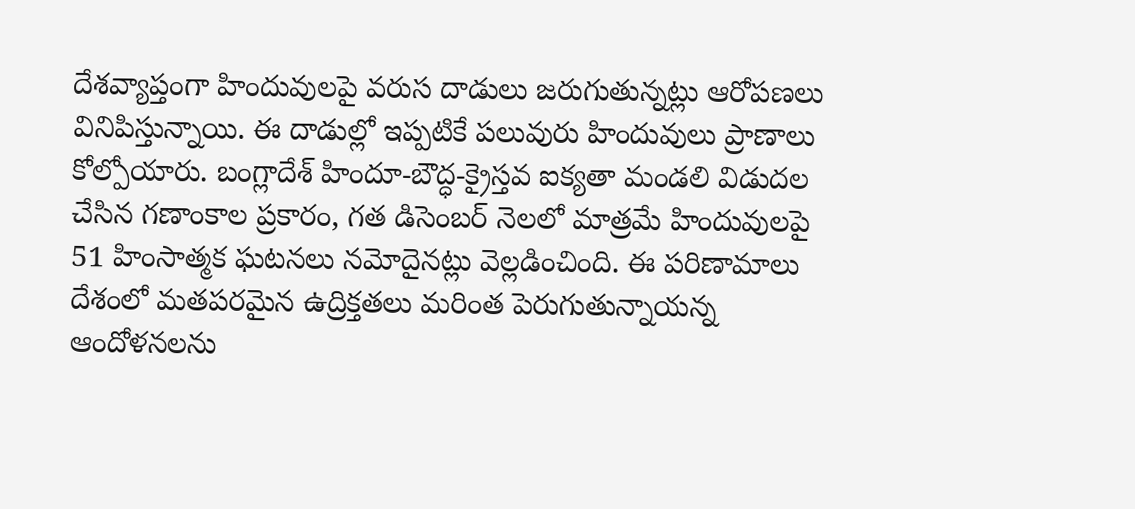దేశవ్యాప్తంగా హిందువులపై వరుస దాడులు జరుగుతున్నట్లు ఆరోపణలు వినిపిస్తున్నాయి. ఈ దాడుల్లో ఇప్పటికే పలువురు హిందువులు ప్రాణాలు కోల్పోయారు. బంగ్లాదేశ్ హిందూ-బౌద్ధ-క్రైస్తవ ఐక్యతా మండలి విడుదల చేసిన గణాంకాల ప్రకారం, గత డిసెంబర్ నెలలో మాత్రమే హిందువులపై 51 హింసాత్మక ఘటనలు నమోదైనట్లు వెల్లడించింది. ఈ పరిణామాలు దేశంలో మతపరమైన ఉద్రిక్తతలు మరింత పెరుగుతున్నాయన్న ఆందోళనలను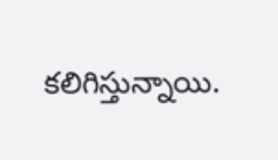కలిగిస్తున్నాయి.